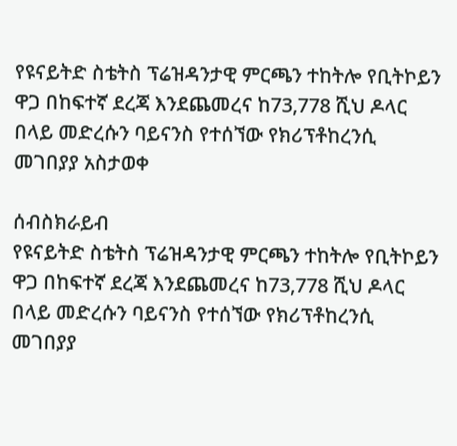የዩናይትድ ስቴትስ ፕሬዝዳንታዊ ምርጫን ተከትሎ የቢትኮይን ዋጋ በከፍተኛ ደረጃ እንደጨመረና ከ73,778 ሺህ ዶላር በላይ መድረሱን ባይናንስ የተሰኘው የክሪፕቶከረንሲ መገበያያ አስታወቀ

ሰብስክራይብ
የዩናይትድ ስቴትስ ፕሬዝዳንታዊ ምርጫን ተከትሎ የቢትኮይን ዋጋ በከፍተኛ ደረጃ እንደጨመረና ከ73,778 ሺህ ዶላር በላይ መድረሱን ባይናንስ የተሰኘው የክሪፕቶከረንሲ መገበያያ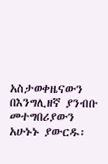አስታወቀዜናውን በእንግሊዘኛ ያንብቡ መተግበሪያውን አሁኑኑ ያውርዱ፡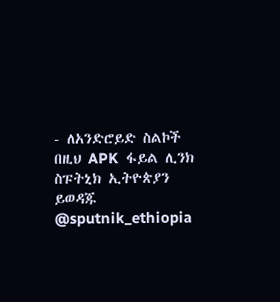- ለአንድሮይድ ስልኮች በዚህ APK  ፋይል ሊንክ ስፑትኒክ ኢትዮጵያን ይወዳጁ @sputnik_ethiopia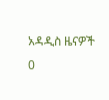አዳዲስ ዜናዎች
0